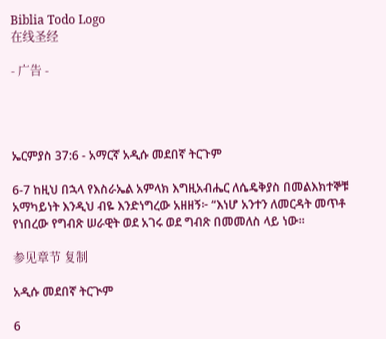Biblia Todo Logo
在线圣经

- 广告 -




ኤርምያስ 37:6 - አማርኛ አዲሱ መደበኛ ትርጉም

6-7 ከዚህ በኋላ የእስራኤል አምላክ እግዚአብሔር ለሴዴቅያስ በመልእክተኞቹ አማካይነት እንዲህ ብዬ እንድነግረው አዘዘኝ፦ “እነሆ አንተን ለመርዳት መጥቶ የነበረው የግብጽ ሠራዊት ወደ አገሩ ወደ ግብጽ በመመለስ ላይ ነው።

参见章节 复制

አዲሱ መደበኛ ትርጒም

6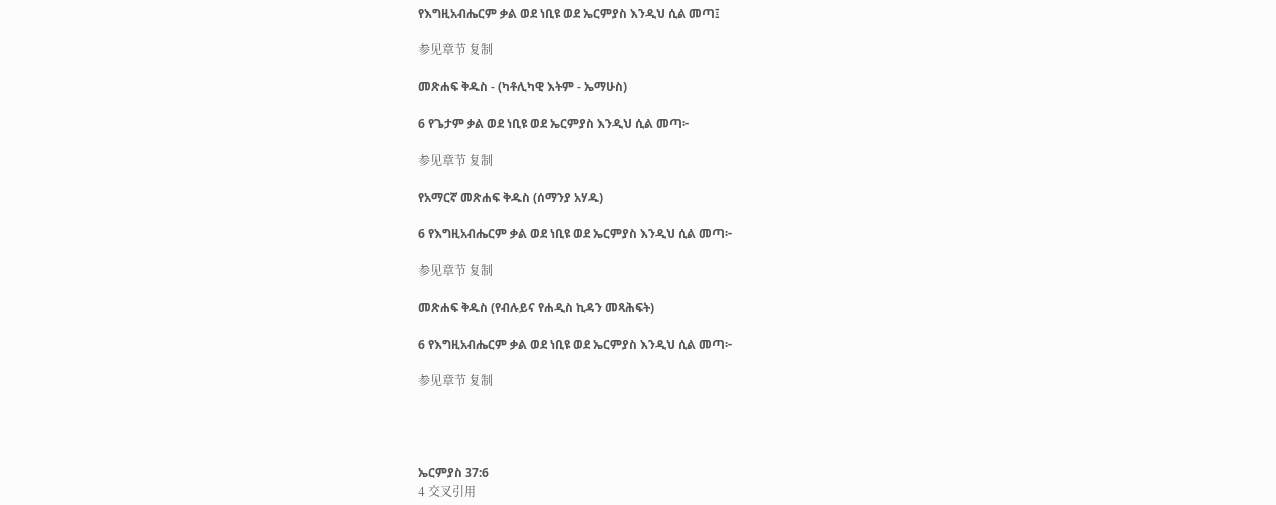የእግዚአብሔርም ቃል ወደ ነቢዩ ወደ ኤርምያስ እንዲህ ሲል መጣ፤

参见章节 复制

መጽሐፍ ቅዱስ - (ካቶሊካዊ እትም - ኤማሁስ)

6 የጌታም ቃል ወደ ነቢዩ ወደ ኤርምያስ እንዲህ ሲል መጣ፦

参见章节 复制

የአማርኛ መጽሐፍ ቅዱስ (ሰማንያ አሃዱ)

6 የእግዚአብሔርም ቃል ወደ ነቢዩ ወደ ኤርምያስ እንዲህ ሲል መጣ፦

参见章节 复制

መጽሐፍ ቅዱስ (የብሉይና የሐዲስ ኪዳን መጻሕፍት)

6 የእግዚአብሔርም ቃል ወደ ነቢዩ ወደ ኤርምያስ እንዲህ ሲል መጣ፦

参见章节 复制




ኤርምያስ 37:6
4 交叉引用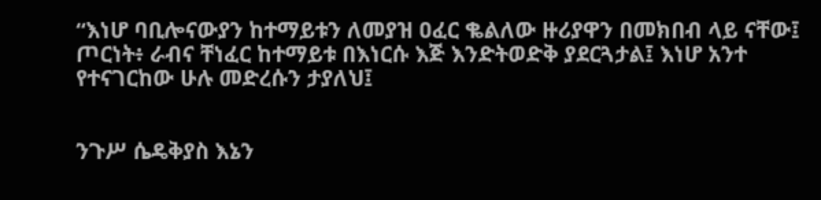“እነሆ ባቢሎናውያን ከተማይቱን ለመያዝ ዐፈር ቈልለው ዙሪያዋን በመክበብ ላይ ናቸው፤ ጦርነት፥ ራብና ቸነፈር ከተማይቱ በእነርሱ እጅ እንድትወድቅ ያደርጓታል፤ እነሆ አንተ የተናገርከው ሁሉ መድረሱን ታያለህ፤


ንጉሥ ሴዴቅያስ እኔን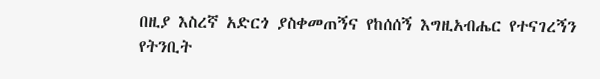በዚያ እስረኛ አድርጎ ያስቀመጠኝና የከሰሰኝ እግዚአብሔር የተናገረኝን የትንቢት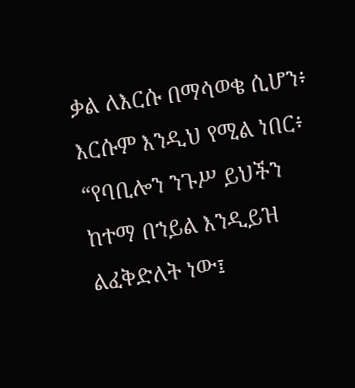ቃል ለእርሱ በማሳወቄ ሲሆን፥ እርሱም እንዲህ የሚል ነበር፥ “የባቢሎን ንጉሥ ይህችን ከተማ በኀይል እንዲይዝ ልፈቅድለት ነው፤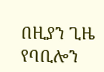በዚያን ጊዜ የባቢሎን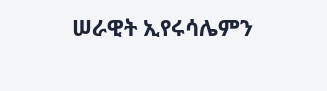ሠራዊት ኢየሩሳሌምን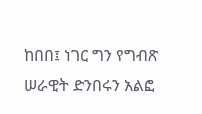ከበበ፤ ነገር ግን የግብጽ ሠራዊት ድንበሩን አልፎ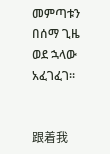መምጣቱን በሰማ ጊዜ ወደ ኋላው አፈገፈገ።


跟着我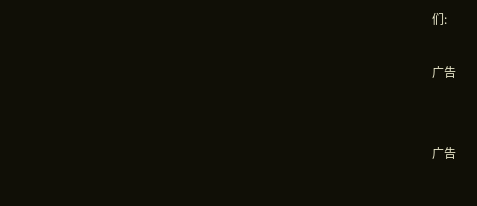们:

广告


广告